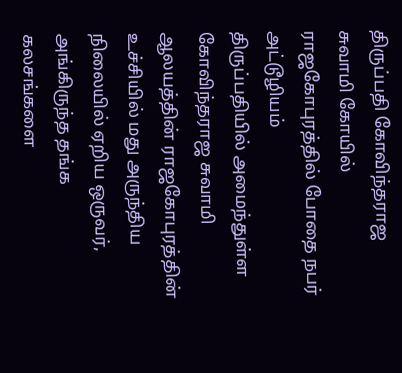திருப்பதி கோவிந்தராஜ சுவாமி கோயில் ராஜகோபுரத்தில் போதை நபர் அட்டூழியம்
திருப்பதியில் அமைந்துள்ள கோவிந்தராஜ சுவாமி ஆலயத்தின் ராஜகோபுரத்தின் உச்சியில் மது அருந்திய நிலையில் ஏறிய ஒருவர், அங்கிருந்த தங்க கலசங்களை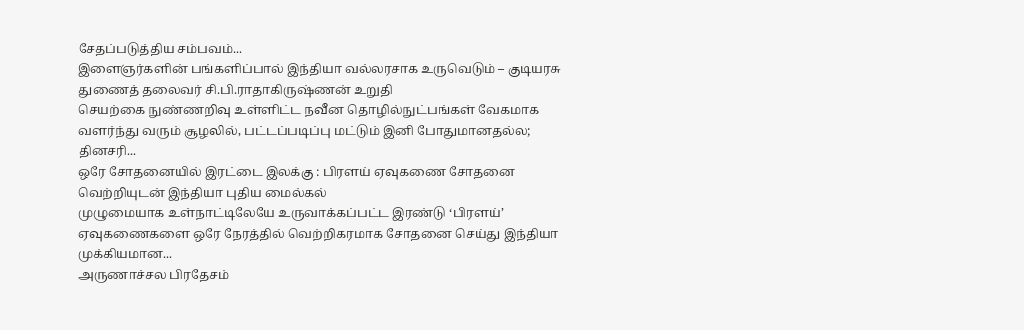சேதப்படுத்திய சம்பவம்...
இளைஞர்களின் பங்களிப்பால் இந்தியா வல்லரசாக உருவெடும் – குடியரசு துணைத் தலைவர் சி.பி.ராதாகிருஷ்ணன் உறுதி
செயற்கை நுண்ணறிவு உள்ளிட்ட நவீன தொழில்நுட்பங்கள் வேகமாக வளர்ந்து வரும் சூழலில், பட்டப்படிப்பு மட்டும் இனி போதுமானதல்ல; தினசரி...
ஒரே சோதனையில் இரட்டை இலக்கு : பிரளய் ஏவுகணை சோதனை வெற்றியுடன் இந்தியா புதிய மைல்கல்
முழுமையாக உள்நாட்டிலேயே உருவாக்கப்பட்ட இரண்டு ‘பிரளய்’ ஏவுகணைகளை ஒரே நேரத்தில் வெற்றிகரமாக சோதனை செய்து இந்தியா முக்கியமான...
அருணாச்சல பிரதேசம்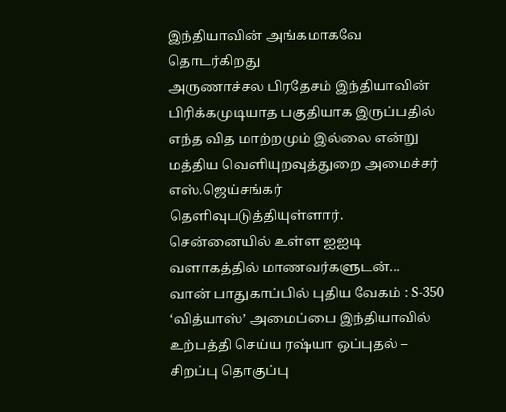இந்தியாவின் அங்கமாகவே தொடர்கிறது
அருணாச்சல பிரதேசம் இந்தியாவின் பிரிக்கமுடியாத பகுதியாக இருப்பதில் எந்த வித மாற்றமும் இல்லை என்று மத்திய வெளியுறவுத்துறை அமைச்சர் எஸ்.ஜெய்சங்கர் தெளிவுபடுத்தியுள்ளார்.
சென்னையில் உள்ள ஐஐடி வளாகத்தில் மாணவர்களுடன்...
வான் பாதுகாப்பில் புதிய வேகம் : S-350 ‘வித்யாஸ்’ அமைப்பை இந்தியாவில் உற்பத்தி செய்ய ரஷ்யா ஒப்புதல் – சிறப்பு தொகுப்பு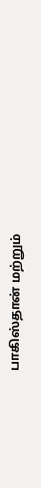பாகிஸ்தான் மற்றும்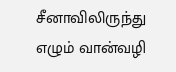சீனாவிலிருந்து எழும் வான்வழி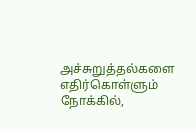அச்சுறுத்தல்களை எதிர்கொள்ளும் நோக்கில்,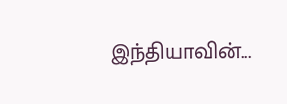இந்தியாவின்...